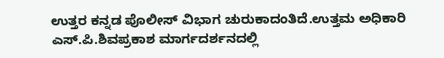ಉತ್ತರ ಕನ್ನಡ ಪೊಲೀಸ್ ವಿಭಾಗ ಚುರುಕಾದಂತಿದೆ.ಉತ್ತಮ ಅಧಿಕಾರಿ ಎಸ್.ಪಿ.ಶಿವಪ್ರಕಾಶ ಮಾರ್ಗದರ್ಶನದಲ್ಲಿ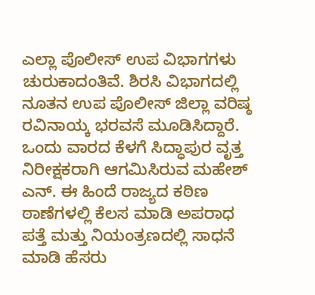ಎಲ್ಲಾ ಪೊಲೀಸ್ ಉಪ ವಿಭಾಗಗಳು ಚುರುಕಾದಂತಿವೆ. ಶಿರಸಿ ವಿಭಾಗದಲ್ಲಿ ನೂತನ ಉಪ ಪೊಲೀಸ್ ಜಿಲ್ಲಾ ವರಿಷ್ಠ ರವಿನಾಯ್ಕ ಭರವಸೆ ಮೂಡಿಸಿದ್ದಾರೆ. ಒಂದು ವಾರದ ಕೆಳಗೆ ಸಿದ್ಧಾಪುರ ವೃತ್ತ ನಿರೀಕ್ಷಕರಾಗಿ ಆಗಮಿಸಿರುವ ಮಹೇಶ್ ಎನ್. ಈ ಹಿಂದೆ ರಾಜ್ಯದ ಕಠಿಣ ಠಾಣೆಗಳಲ್ಲಿ ಕೆಲಸ ಮಾಡಿ ಅಪರಾಧ ಪತ್ತೆ ಮತ್ತು ನಿಯಂತ್ರಣದಲ್ಲಿ ಸಾಧನೆ ಮಾಡಿ ಹೆಸರು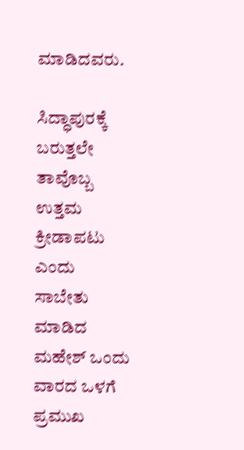ಮಾಡಿದವರು.

ಸಿದ್ಧಾಪುರಕ್ಕೆ ಬರುತ್ತಲೇ ತಾವೊಬ್ಬ ಉತ್ತಮ ಕ್ರೀಡಾಪಟು ಎಂದು ಸಾಬೇತು ಮಾಡಿದ ಮಹೇಶ್ ಒಂದು ವಾರದ ಒಳಗೆ ಪ್ರಮುಖ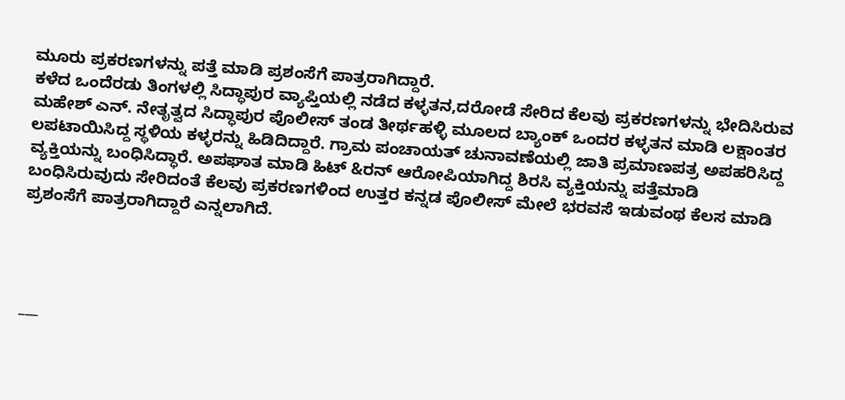ಮೂರು ಪ್ರಕರಣಗಳನ್ನು ಪತ್ತೆ ಮಾಡಿ ಪ್ರಶಂಸೆಗೆ ಪಾತ್ರರಾಗಿದ್ದಾರೆ.
ಕಳೆದ ಒಂದೆರಡು ತಿಂಗಳಲ್ಲಿ ಸಿದ್ಧಾಪುರ ವ್ಯಾಪ್ತಿಯಲ್ಲಿ ನಡೆದ ಕಳ್ಳತನ,ದರೋಡೆ ಸೇರಿದ ಕೆಲವು ಪ್ರಕರಣಗಳನ್ನು ಭೇದಿಸಿರುವ ಮಹೇಶ್ ಎನ್. ನೇತೃತ್ವದ ಸಿದ್ಧಾಪುರ ಪೊಲೀಸ್ ತಂಡ ತೀರ್ಥಹಳ್ಳಿ ಮೂಲದ ಬ್ಯಾಂಕ್ ಒಂದರ ಕಳ್ಳತನ ಮಾಡಿ ಲಕ್ಷಾಂತರ ಲಪಟಾಯಿಸಿದ್ದ ಸ್ಥಳಿಯ ಕಳ್ಳರನ್ನು ಹಿಡಿದಿದ್ದಾರೆ. ಗ್ರಾಮ ಪಂಚಾಯತ್ ಚುನಾವಣೆಯಲ್ಲಿ ಜಾತಿ ಪ್ರಮಾಣಪತ್ರ ಅಪಹರಿಸಿದ್ದ ವ್ಯಕ್ತಿಯನ್ನು ಬಂಧಿಸಿದ್ಧಾರೆ. ಅಪಘಾತ ಮಾಡಿ ಹಿಟ್ &ರನ್ ಆರೋಪಿಯಾಗಿದ್ದ ಶಿರಸಿ ವ್ಯಕ್ತಿಯನ್ನು ಪತ್ತೆಮಾಡಿ ಬಂಧಿಸಿರುವುದು ಸೇರಿದಂತೆ ಕೆಲವು ಪ್ರಕರಣಗಳಿಂದ ಉತ್ತರ ಕನ್ನಡ ಪೊಲೀಸ್ ಮೇಲೆ ಭರವಸೆ ಇಡುವಂಥ ಕೆಲಸ ಮಾಡಿ ಪ್ರಶಂಸೆಗೆ ಪಾತ್ರರಾಗಿದ್ದಾರೆ ಎನ್ನಲಾಗಿದೆ.




___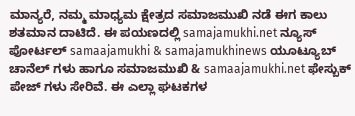ಮಾನ್ಯರೆ, ನಮ್ಮ ಮಾಧ್ಯಮ ಕ್ಷೇತ್ರದ ಸಮಾಜಮುಖಿ ನಡೆ ಈಗ ಕಾಲು ಶತಮಾನ ದಾಟಿದೆ. ಈ ಪಯಣದಲ್ಲಿ samajamukhi.net ನ್ಯೂಸ್ ಪೋರ್ಟಲ್ samaajamukhi & samajamukhinews ಯೂಟ್ಯೂಬ್ ಚಾನೆಲ್ ಗಳು ಹಾಗೂ ಸಮಾಜಮುಖಿ & samaajamukhi.net ಫೇಸ್ಬುಕ್ ಪೇಜ್ ಗಳು ಸೇರಿವೆ. ಈ ಎಲ್ಲಾ ಘಟಕಗಳ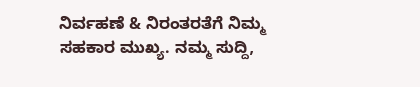ನಿರ್ವಹಣೆ & ನಿರಂತರತೆಗೆ ನಿಮ್ಮ ಸಹಕಾರ ಮುಖ್ಯ. ನಮ್ಮ ಸುದ್ದಿ,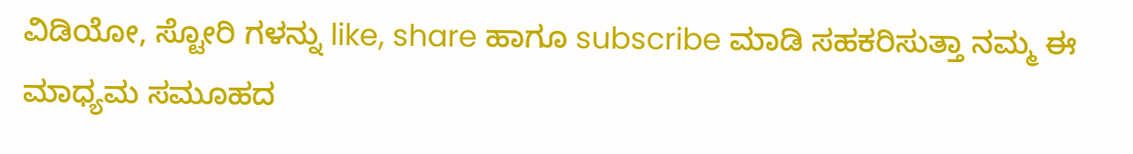ವಿಡಿಯೋ, ಸ್ಟೋರಿ ಗಳನ್ನು like, share ಹಾಗೂ subscribe ಮಾಡಿ ಸಹಕರಿಸುತ್ತಾ ನಮ್ಮ ಈ ಮಾಧ್ಯಮ ಸಮೂಹದ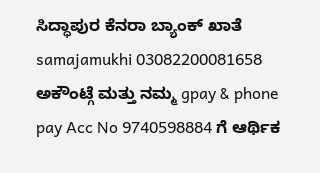ಸಿದ್ಧಾಪುರ ಕೆನರಾ ಬ್ಯಾಂಕ್ ಖಾತೆ samajamukhi 03082200081658 ಅಕೌಂಟ್ಗೆ ಮತ್ತು ನಮ್ಮ gpay & phone pay Acc No 9740598884 ಗೆ ಆರ್ಥಿಕ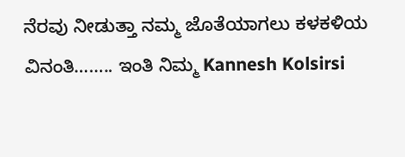ನೆರವು ನೀಡುತ್ತಾ ನಮ್ಮ ಜೊತೆಯಾಗಲು ಕಳಕಳಿಯ ವಿನಂತಿ…….. ಇಂತಿ ನಿಮ್ಮ Kannesh Kolsirsi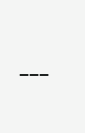___